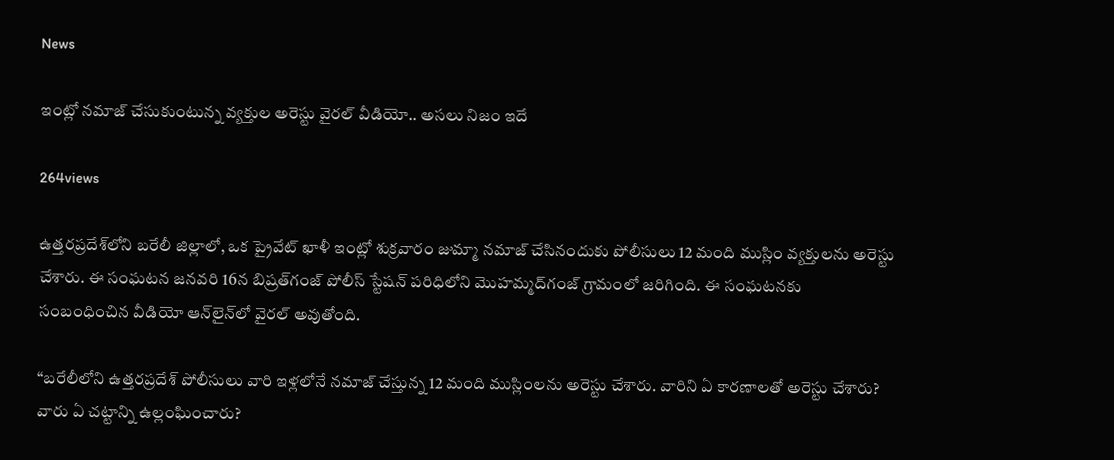News

ఇంట్లో నమాజ్ చేసుకుంటున్న వ్యక్తుల అరెస్టు వైరల్ వీడియో.. అసలు నిజం ఇదే

264views

ఉత్తరప్రదేశ్‌లోని బరేలీ జిల్లాలో, ఒక ప్రైవేట్ ఖాళీ ఇంట్లో శుక్రవారం జుమ్మా నమాజ్ చేసినందుకు పోలీసులు 12 మంది ముస్లిం వ్యక్తులను అరెస్టు చేశారు. ఈ సంఘటన జనవరి 16న బిష్రత్‌గంజ్ పోలీస్ స్టేషన్ పరిధిలోని మొహమ్మద్‌గంజ్ గ్రామంలో జరిగింది. ఈ సంఘటనకు సంబంధించిన వీడియో ఆన్‌లైన్‌లో వైరల్ అవుతోంది.

“బరేలీలోని ఉత్తరప్రదేశ్ పోలీసులు వారి ఇళ్లలోనే నమాజ్ చేస్తున్న 12 మంది ముస్లింలను అరెస్టు చేశారు. వారిని ఏ కారణాలతో అరెస్టు చేశారు? వారు ఏ చట్టాన్ని ఉల్లంఘించారు?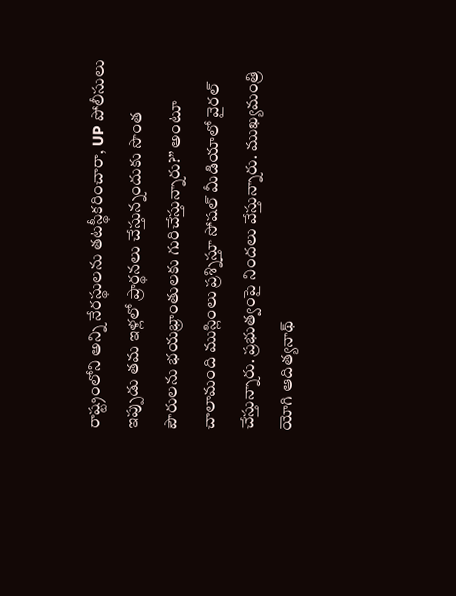రాష్ట్రంలోని అన్ని నేరస్థులను తటస్థీకరించారా, UP పోలీసులు ఇప్పుడు తమ ఇళ్లలో ప్రార్థనలు చేస్తున్నందుకు సొంత పౌరులను భయభ్రాంతులకు గురిచేస్తున్నారు?” అంటూ చాలామంది ముస్లింలు ప్రశ్నిస్తూ సోషల్ మీడియాలో వైరల్ చేస్తున్నారు. ప్రభుత్వంపై నిందలు వేస్తున్నారు. ముఖ్యమంత్రి యోగి ఆదిత్యనాథ్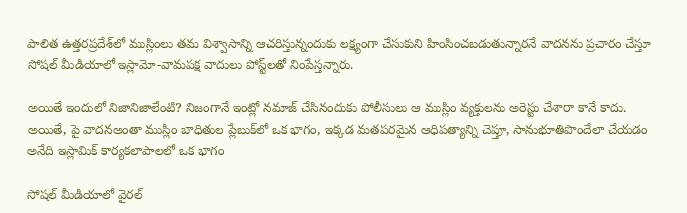పాలిత ఉత్తరప్రదేశ్‌లో ముస్లింలు తమ విశ్వాసాన్ని ఆచరిస్తున్నందుకు లక్ష్యంగా చేసుకుని హింసించబడుతున్నారనే వాదనను ప్రచారం చేస్తూ సోషల్ మీడియాలో ఇస్లామో-వామపక్ష వాదులు పోస్ట్‌లతో నింపేస్తన్నారు.

అయితే ఇందులో నిజానిజాలేంటి? నిజంగానే ఇంట్లో నమాజ్ చేసినందుకు పోలీసులు ఆ ముస్లిం వ్యక్తులను అరెస్టు చేశారా కానే కాదు. అయితే, పై వాదనఅంతా ముస్లిం బాధితుల ప్లేబుక్‌లో ఒక భాగం, ఇక్కడ మతపరమైన ఆధిపత్యాన్ని చెప్తూ, సానుభూతిపొందేలా చేయడం అనేది ఇస్లామిక్ కార్యకలాపాలలో ఒక భాగం

సోషల్ మీడియాలో వైరల్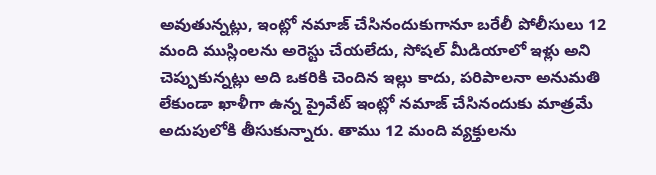అవుతున్నట్లు, ఇంట్లో నమాజ్ చేసినందుకుగానూ బరేలీ పోలీసులు 12 మంది ముస్లింలను అరెస్టు చేయలేదు, సోషల్ మీడియాలో ఇళ్లు అని చెప్పుకున్నట్లు అది ఒకరికి చెందిన ఇల్లు కాదు, పరిపాలనా అనుమతి లేకుండా ఖాళీగా ఉన్న ప్రైవేట్ ఇంట్లో నమాజ్ చేసినందుకు మాత్రమే అదుపులోకి తీసుకున్నారు. తాము 12 మంది వ్యక్తులను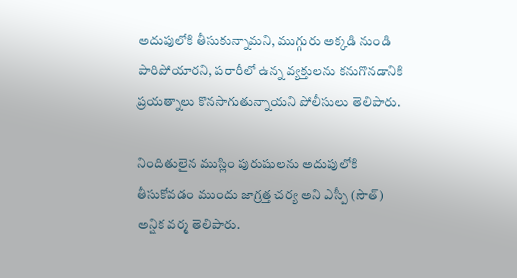అదుపులోకి తీసుకున్నామని, ముగ్గురు అక్కడి నుండి పారిపోయారని, పరారీలో ఉన్న వ్యక్తులను కనుగొనడానికి ప్రయత్నాలు కొనసాగుతున్నాయని పోలీసులు తెలిపారు.

నిందితులైన ముస్లిం పురుషులను అదుపులోకి తీసుకోవడం ముందు జాగ్రత్త చర్య అని ఎస్పీ (సౌత్) అన్షిక వర్మ తెలిపారు.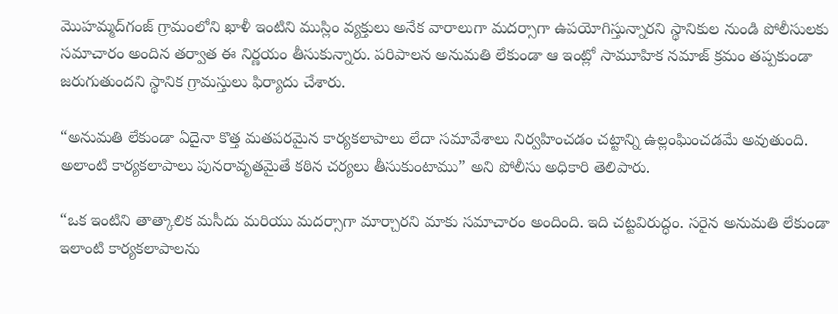మొహమ్మద్‌గంజ్ గ్రామంలోని ఖాళీ ఇంటిని ముస్లిం వ్యక్తులు అనేక వారాలుగా మదర్సాగా ఉపయోగిస్తున్నారని స్థానికుల నుండి పోలీసులకు సమాచారం అందిన తర్వాత ఈ నిర్ణయం తీసుకున్నారు. పరిపాలన అనుమతి లేకుండా ఆ ఇంట్లో సామూహిక నమాజ్ క్రమం తప్పకుండా జరుగుతుందని స్థానిక గ్రామస్తులు ఫిర్యాదు చేశారు.

“అనుమతి లేకుండా ఏదైనా కొత్త మతపరమైన కార్యకలాపాలు లేదా సమావేశాలు నిర్వహించడం చట్టాన్ని ఉల్లంఘించడమే అవుతుంది. అలాంటి కార్యకలాపాలు పునరావృతమైతే కఠిన చర్యలు తీసుకుంటాము” అని పోలీసు అధికారి తెలిపారు.

“ఒక ఇంటిని తాత్కాలిక మసీదు మరియు మదర్సాగా మార్చారని మాకు సమాచారం అందింది. ఇది చట్టవిరుద్ధం. సరైన అనుమతి లేకుండా ఇలాంటి కార్యకలాపాలను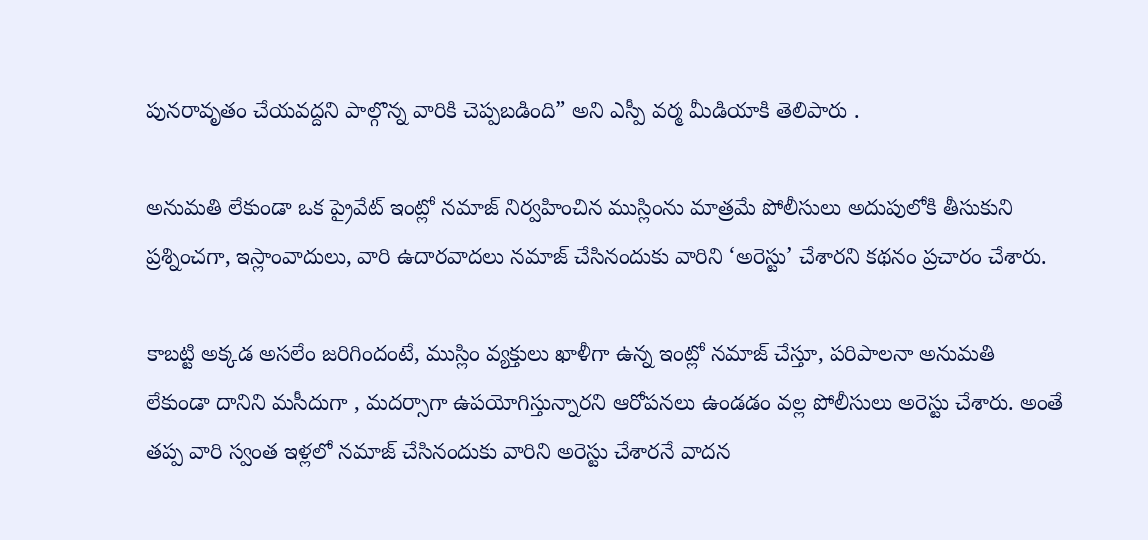పునరావృతం చేయవద్దని పాల్గొన్న వారికి చెప్పబడింది” అని ఎస్పీ వర్మ మీడియాకి తెలిపారు .

అనుమతి లేకుండా ఒక ప్రైవేట్ ఇంట్లో నమాజ్ నిర్వహించిన ముస్లింను మాత్రమే పోలీసులు అదుపులోకి తీసుకుని ప్రశ్నించగా, ఇస్లాంవాదులు, వారి ఉదారవాదలు నమాజ్ చేసినందుకు వారిని ‘అరెస్టు’ చేశారని కథనం ప్రచారం చేశారు.

కాబట్టి అక్కడ అసలేం జరిగిందంటే, ముస్లిం వ్యక్తులు ఖాళీగా ఉన్న ఇంట్లో నమాజ్ చేస్తూ, పరిపాలనా అనుమతి లేకుండా దానిని మసీదుగా , మదర్సాగా ఉపయోగిస్తున్నారని ఆరోపనలు ఉండడం వల్ల పోలీసులు అరెస్టు చేశారు. అంతే తప్ప వారి స్వంత ఇళ్లలో నమాజ్ చేసినందుకు వారిని అరెస్టు చేశారనే వాదన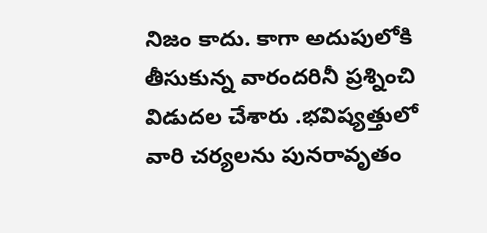నిజం కాదు. కాగా అదుపులోకి తీసుకున్న వారందరినీ ప్రశ్నించి విడుదల చేశారు .భవిష్యత్తులో వారి చర్యలను పునరావృతం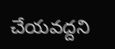చేయవద్దని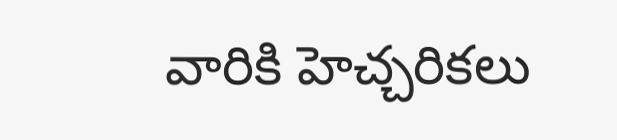వారికి హెచ్చరికలు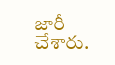జారీ చేశారు.